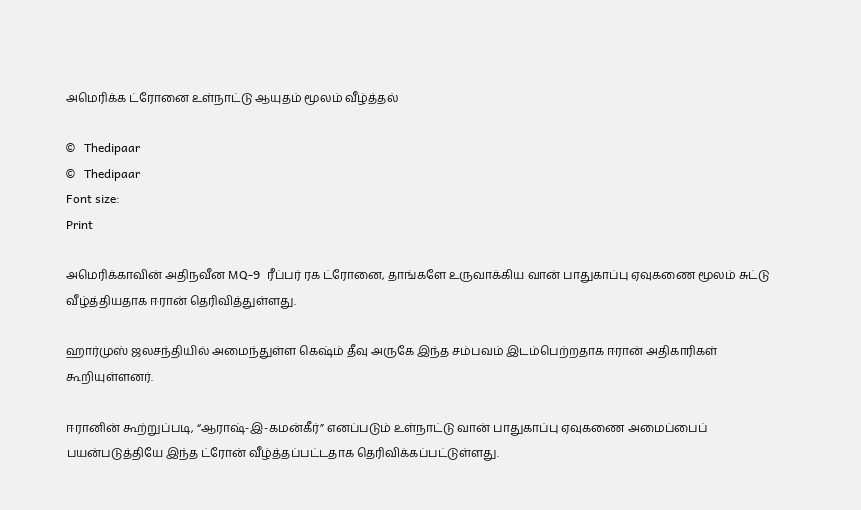அமெரிக்க ட்ரோனை உள்நாட்டு ஆயுதம் மூலம் வீழ்த்தல்

©   Thedipaar
©   Thedipaar
Font size:
Print

அமெரிக்காவின் அதிநவீன MQ-9  ரீப்பர் ரக ட்ரோனை, தாங்களே உருவாக்கிய வான் பாதுகாப்பு ஏவுகணை மூலம் சுட்டு வீழ்த்தியதாக ஈரான் தெரிவித்துள்ளது.

ஹார்முஸ் ஜலசந்தியில் அமைந்துள்ள கெஷ்ம் தீவு அருகே இந்த சம்பவம் இடம்பெற்றதாக ஈரான் அதிகாரிகள் கூறியுள்ளனர்.

ஈரானின் கூற்றுப்படி, “ஆராஷ்-இ-கமன்கீர்” எனப்படும் உள்நாட்டு வான் பாதுகாப்பு ஏவுகணை அமைப்பைப் பயன்படுத்தியே இந்த ட்ரோன் வீழ்த்தப்பட்டதாக தெரிவிக்கப்பட்டுள்ளது.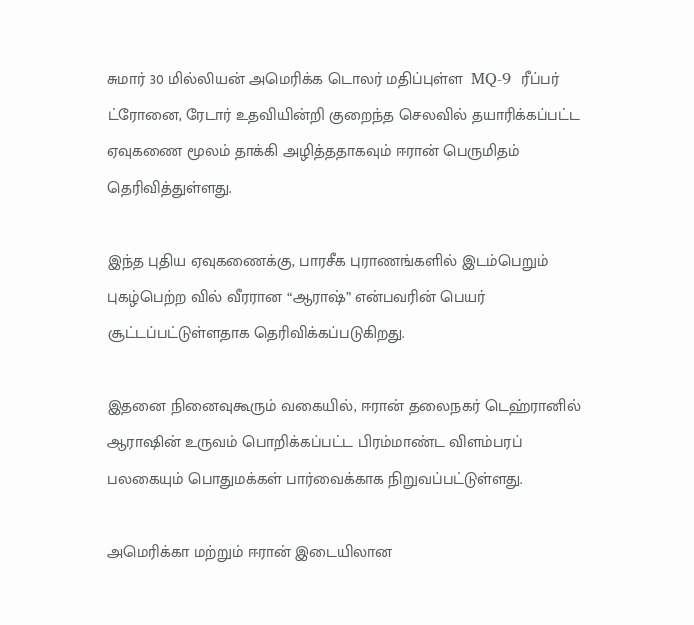சுமார் 30 மில்லியன் அமெரிக்க டொலர் மதிப்புள்ள  MQ-9  ரீப்பர் ட்ரோனை, ரேடார் உதவியின்றி குறைந்த செலவில் தயாரிக்கப்பட்ட ஏவுகணை மூலம் தாக்கி அழித்ததாகவும் ஈரான் பெருமிதம் தெரிவித்துள்ளது.

இந்த புதிய ஏவுகணைக்கு, பாரசீக புராணங்களில் இடம்பெறும் புகழ்பெற்ற வில் வீரரான “ஆராஷ்” என்பவரின் பெயர் சூட்டப்பட்டுள்ளதாக தெரிவிக்கப்படுகிறது.

இதனை நினைவுகூரும் வகையில், ஈரான் தலைநகர் டெஹ்ரானில் ஆராஷின் உருவம் பொறிக்கப்பட்ட பிரம்மாண்ட விளம்பரப் பலகையும் பொதுமக்கள் பார்வைக்காக நிறுவப்பட்டுள்ளது.

அமெரிக்கா மற்றும் ஈரான் இடையிலான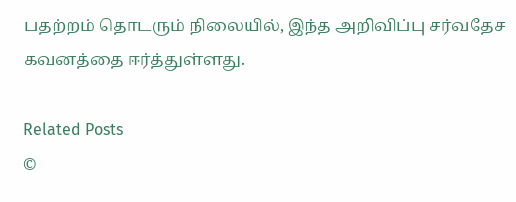பதற்றம் தொடரும் நிலையில், இந்த அறிவிப்பு சர்வதேச கவனத்தை ஈர்த்துள்ளது.

Related Posts
©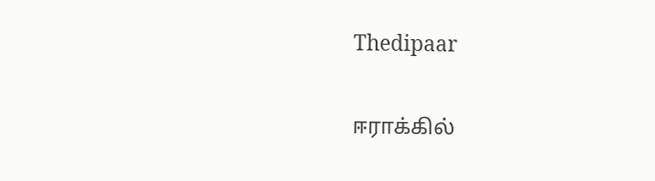Thedipaar

ஈராக்கில்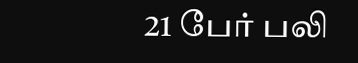21 பேர் பலி